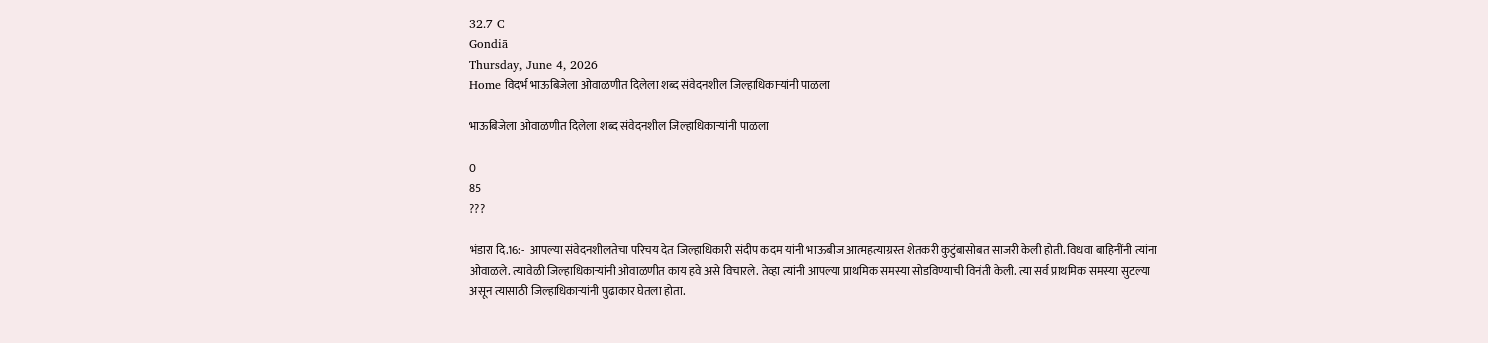32.7 C
Gondiā
Thursday, June 4, 2026
Home विदर्भ भाऊबिजेला ओवाळणीत दिलेला शब्द संवेदनशील जिल्हाधिकाऱ्यांनी पाळला

भाऊबिजेला ओवाळणीत दिलेला शब्द संवेदनशील जिल्हाधिकाऱ्यांनी पाळला

0
85
???

भंडारा दि.16:-  आपल्या संवेदनशीलतेचा परिचय देत जिल्हाधिकारी संदीप कदम यांनी भाऊबीज आत्महत्याग्रस्त शेतकरी कुटुंबासोबत साजरी केली होती. विधवा बाहिनींनी त्यांना ओवाळले. त्यावेळी जिल्हाधिकाऱ्यांनी ओवाळणीत काय हवे असे विचारले. तेव्हा त्यांनी आपल्या प्राथमिक समस्या सोडविण्याची विनंती केली. त्या सर्व प्राथमिक समस्या सुटल्या असून त्यासाठी जिल्हाधिकाऱ्यांनी पुढाकार घेतला होता.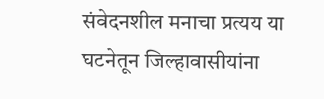संवेदनशील मनाचा प्रत्यय या घटनेतून जिल्हावासीयांना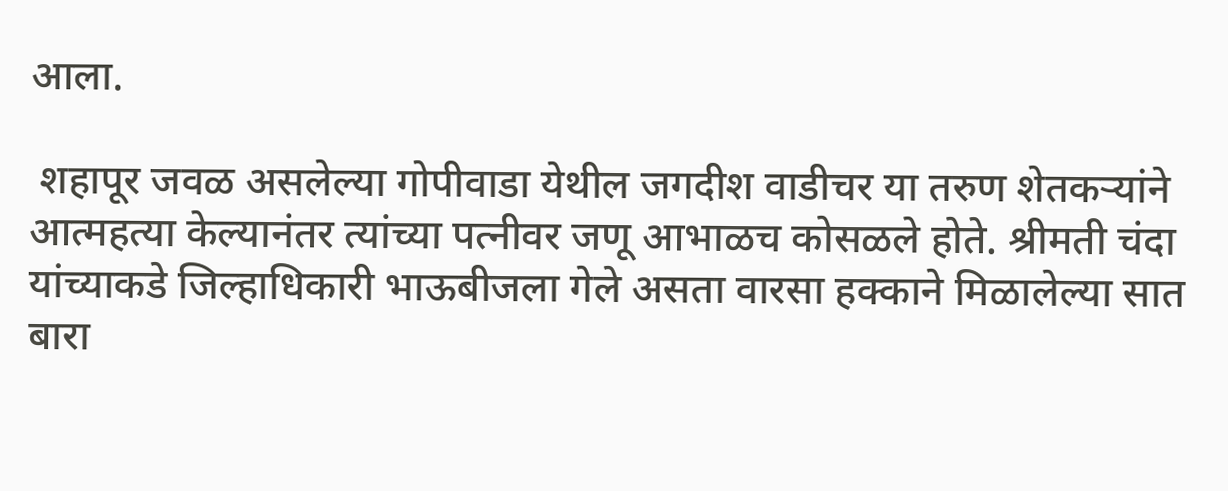आला.

 शहापूर जवळ असलेल्या गोपीवाडा येथील जगदीश वाडीचर या तरुण शेतकऱ्यांने आत्महत्या केल्यानंतर त्यांच्या पत्नीवर जणू आभाळच कोसळले होते. श्रीमती चंदा यांच्याकडे जिल्हाधिकारी भाऊबीजला गेले असता वारसा हक्काने मिळालेल्या सात बारा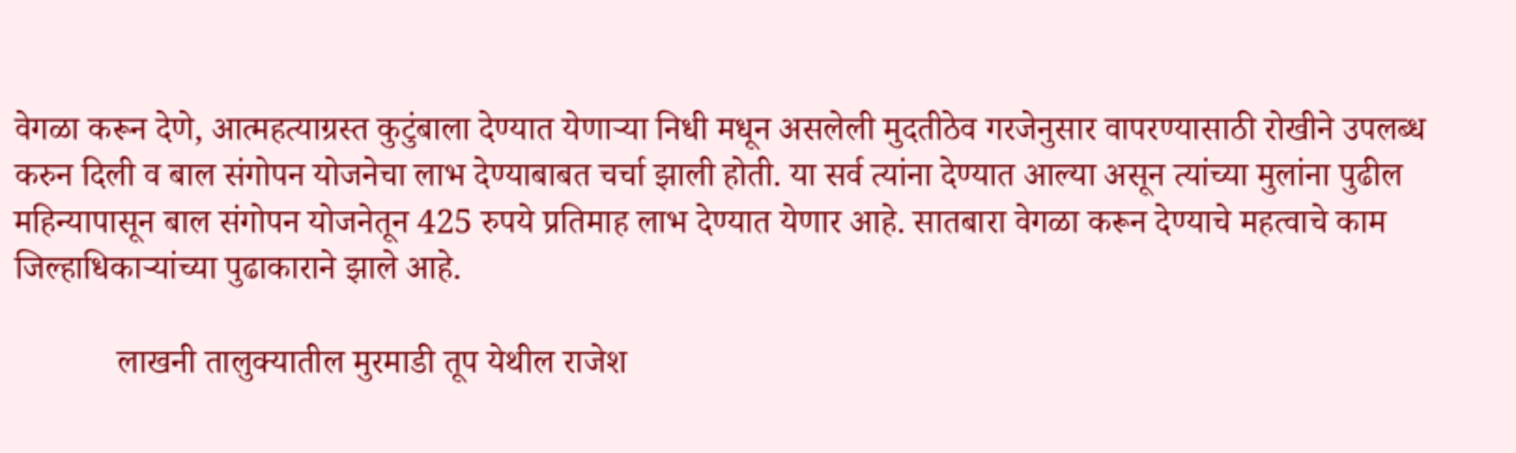वेगळा करून देणे, आत्महत्याग्रस्त कुटुंबाला देण्यात येणाऱ्या निधी मधून असलेली मुदतीठेव गरजेनुसार वापरण्यासाठी रोखीने उपलब्ध करुन दिली व बाल संगोपन योजनेचा लाभ देण्याबाबत चर्चा झाली होती. या सर्व त्यांना देण्यात आल्या असून त्यांच्या मुलांना पुढील महिन्यापासून बाल संगोपन योजनेतून 425 रुपये प्रतिमाह लाभ देण्यात येणार आहे. सातबारा वेगळा करून देण्याचे महत्वाचे काम जिल्हाधिकाऱ्यांच्या पुढाकाराने झाले आहे.

            लाखनी तालुक्यातील मुरमाडी तूप येथील राजेश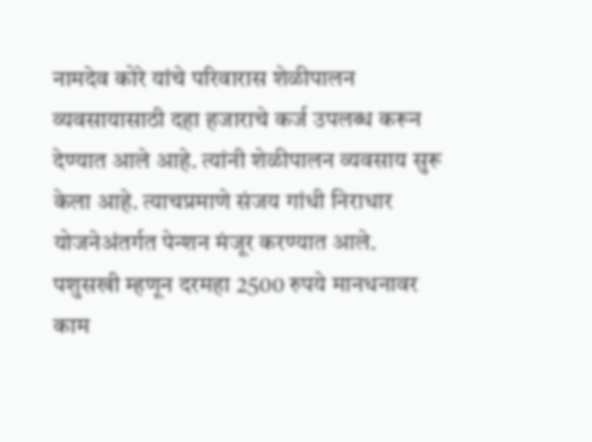नामदेव कोरे यांचे परिवारास शेळीपालन व्यवसायासाठी दहा हजाराचे कर्ज उपलब्ध करून देण्यात आले आहे. त्यांनी शेळीपालन व्यवसाय सुरू केला आहे. त्याचप्रमाणे संजय गांधी निराधार योजनेअंतर्गत पेन्शन मंजूर करण्यात आले. पशुसखी म्हणून दरमहा 2500 रुपये मानधनावर काम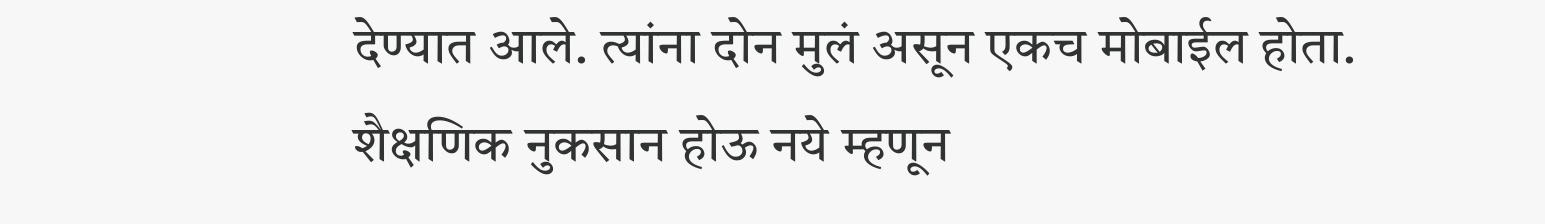देण्यात आले. त्यांना दोन मुलं असून एकच मोबाईल होता. शैक्षणिक नुकसान होऊ नये म्हणून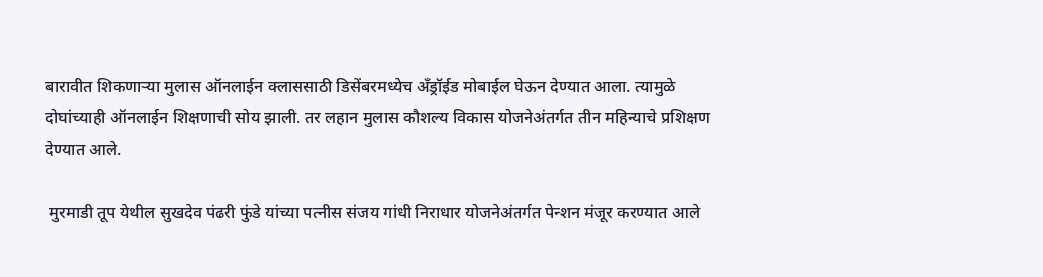बारावीत शिकणाऱ्या मुलास ऑनलाईन क्लाससाठी डिसेंबरमध्येच अँड्रॉईड मोबाईल घेऊन देण्यात आला. त्यामुळे दोघांच्याही ऑनलाईन शिक्षणाची सोय झाली. तर लहान मुलास कौशल्य विकास योजनेअंतर्गत तीन महिन्याचे प्रशिक्षण देण्यात आले.

 मुरमाडी तूप येथील सुखदेव पंढरी फुंडे यांच्या पत्नीस संजय गांधी निराधार योजनेअंतर्गत पेन्शन मंजूर करण्यात आले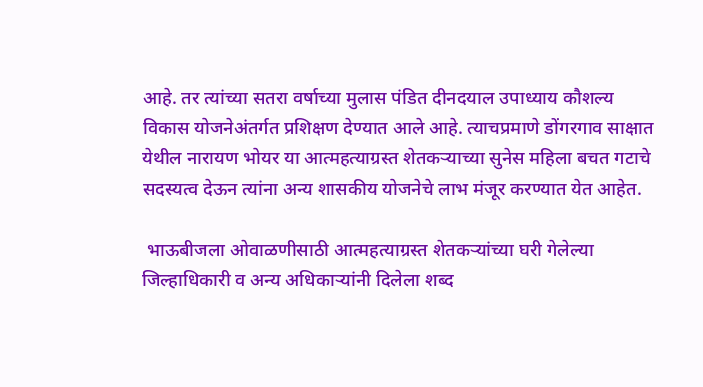आहे. तर त्यांच्या सतरा वर्षाच्या मुलास पंडित दीनदयाल उपाध्याय कौशल्य विकास योजनेअंतर्गत प्रशिक्षण देण्यात आले आहे. त्याचप्रमाणे डोंगरगाव साक्षात येथील नारायण भोयर या आत्महत्याग्रस्त शेतकऱ्याच्या सुनेस महिला बचत गटाचे सदस्यत्व देऊन त्यांना अन्य शासकीय योजनेचे लाभ मंजूर करण्यात येत आहेत.

 भाऊबीजला ओवाळणीसाठी आत्महत्याग्रस्त शेतकऱ्यांच्या घरी गेलेल्या जिल्हाधिकारी व अन्य अधिकाऱ्यांनी दिलेला शब्द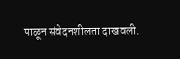पाळून संवेदनशीलता दाखवली.